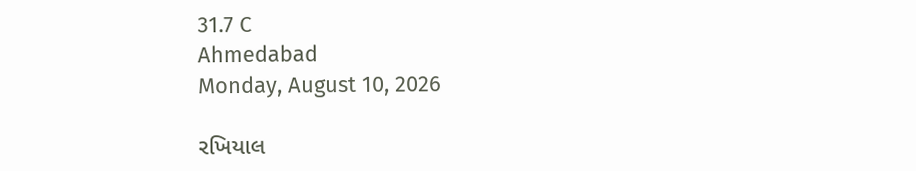31.7 C
Ahmedabad
Monday, August 10, 2026

રખિયાલ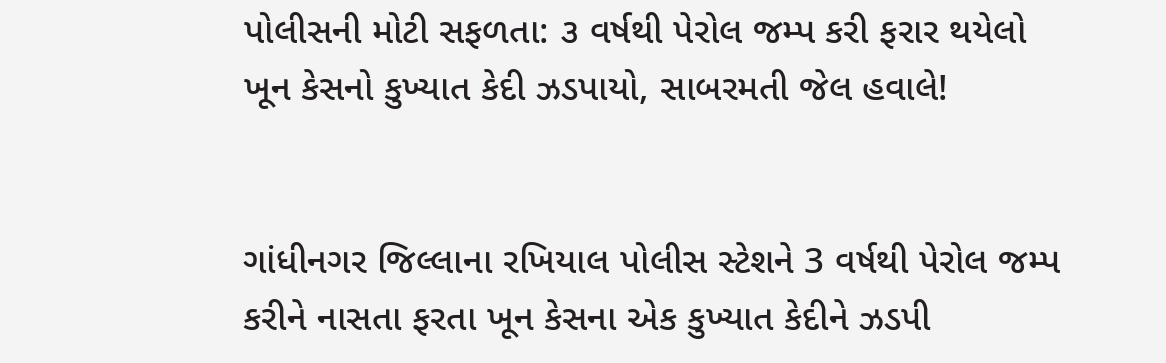પોલીસની મોટી સફળતા: ૩ વર્ષથી પેરોલ જમ્પ કરી ફરાર થયેલો ખૂન કેસનો કુખ્યાત કેદી ઝડપાયો, સાબરમતી જેલ હવાલે!


ગાંધીનગર જિલ્લાના રખિયાલ પોલીસ સ્ટેશને 3 વર્ષથી પેરોલ જમ્પ કરીને નાસતા ફરતા ખૂન કેસના એક કુખ્યાત કેદીને ઝડપી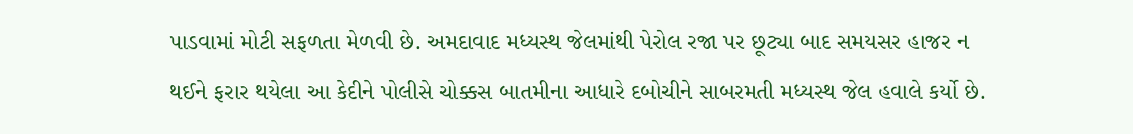પાડવામાં મોટી સફળતા મેળવી છે. અમદાવાદ મધ્યસ્થ જેલમાંથી પેરોલ રજા પર છૂટ્યા બાદ સમયસર હાજર ન થઈને ફરાર થયેલા આ કેદીને પોલીસે ચોક્કસ બાતમીના આધારે દબોચીને સાબરમતી મધ્યસ્થ જેલ હવાલે કર્યો છે.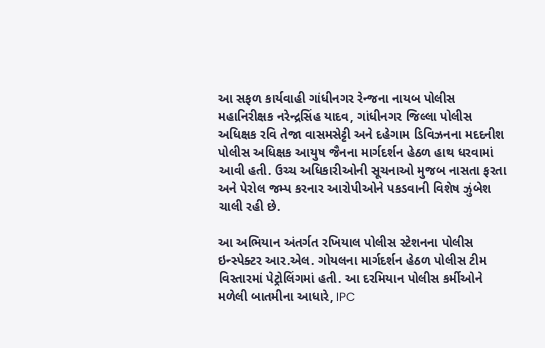આ સફળ કાર્યવાહી ગાંધીનગર રેન્જના નાયબ પોલીસ મહાનિરીક્ષક નરેન્દ્રસિંહ યાદવ, ગાંધીનગર જિલ્લા પોલીસ અધિક્ષક રવિ તેજા વાસમસેટ્ટી અને દહેગામ ડિવિઝનના મદદનીશ પોલીસ અધિક્ષક આયુષ જૈનના માર્ગદર્શન હેઠળ હાથ ધરવામાં આવી હતી. ઉચ્ચ અધિકારીઓની સૂચનાઓ મુજબ નાસતા ફરતા અને પેરોલ જમ્પ કરનાર આરોપીઓને પકડવાની વિશેષ ઝુંબેશ ચાલી રહી છે.

આ અભિયાન અંતર્ગત રખિયાલ પોલીસ સ્ટેશનના પોલીસ ઇન્સ્પેક્ટર આર.એલ. ગોયલના માર્ગદર્શન હેઠળ પોલીસ ટીમ વિસ્તારમાં પેટ્રોલિંગમાં હતી. આ દરમિયાન પોલીસ કર્મીઓને મળેલી બાતમીના આધારે, IPC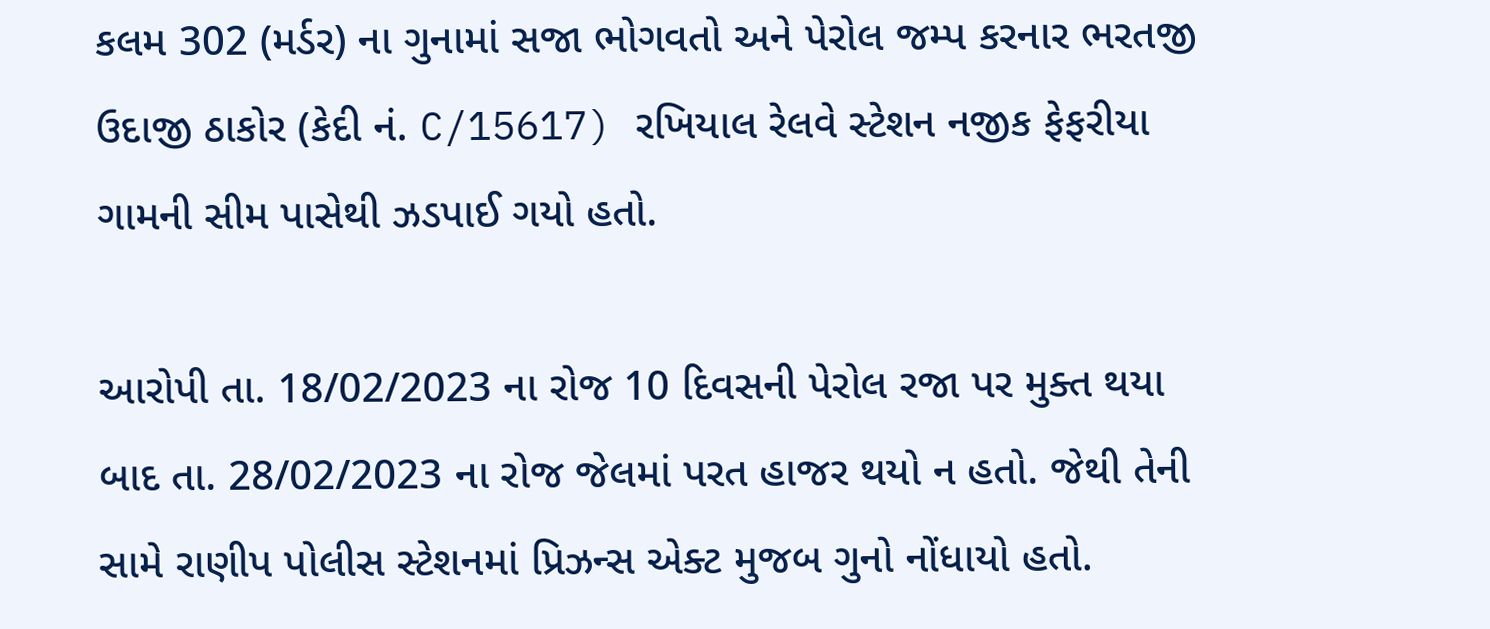કલમ 302 (મર્ડર) ના ગુનામાં સજા ભોગવતો અને પેરોલ જમ્પ કરનાર ભરતજી ઉદાજી ઠાકોર (કેદી નં. C/15617) રખિયાલ રેલવે સ્ટેશન નજીક ફેફરીયા ગામની સીમ પાસેથી ઝડપાઈ ગયો હતો.

આરોપી તા. 18/02/2023 ના રોજ 10 દિવસની પેરોલ રજા પર મુક્ત થયા બાદ તા. 28/02/2023 ના રોજ જેલમાં પરત હાજર થયો ન હતો. જેથી તેની સામે રાણીપ પોલીસ સ્ટેશનમાં પ્રિઝન્સ એક્ટ મુજબ ગુનો નોંધાયો હતો.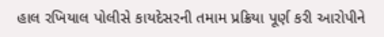હાલ રખિયાલ પોલીસે કાયદેસરની તમામ પ્રક્રિયા પૂર્ણ કરી આરોપીને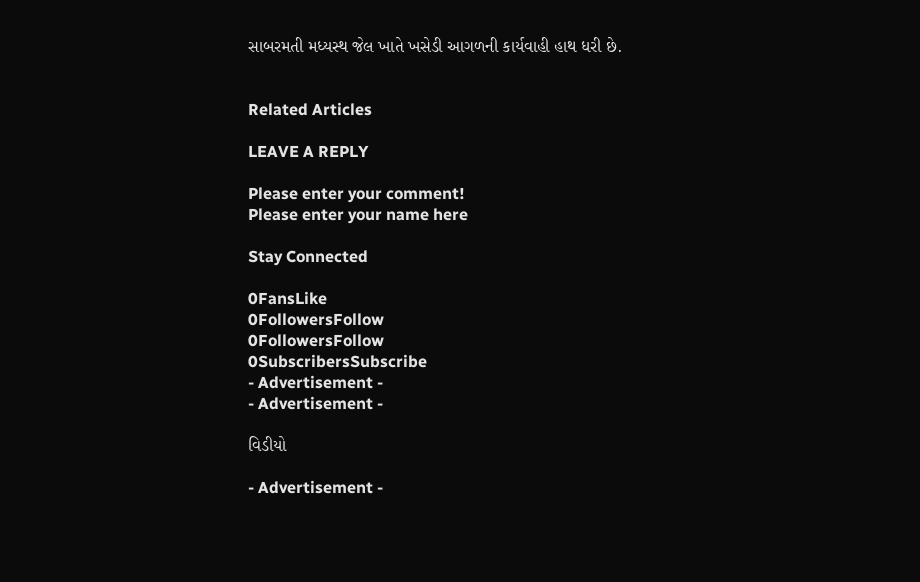સાબરમતી મધ્યસ્થ જેલ ખાતે ખસેડી આગળની કાર્યવાહી હાથ ધરી છે.


Related Articles

LEAVE A REPLY

Please enter your comment!
Please enter your name here

Stay Connected

0FansLike
0FollowersFollow
0FollowersFollow
0SubscribersSubscribe
- Advertisement -
- Advertisement -

વિડીયો

- Advertisement -